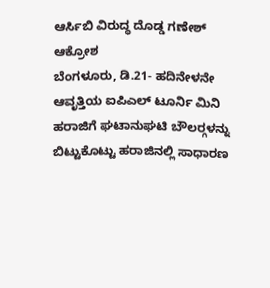ಆರ್ಸಿಬಿ ವಿರುದ್ಧ ದೊಡ್ಡ ಗಣೇಶ್ ಆಕ್ರೋಶ
ಬೆಂಗಳೂರು, ಡಿ.21- ಹದಿನೇಳನೇ ಆವೃತ್ತಿಯ ಐಪಿಎಲ್ ಟೂರ್ನಿ ಮಿನಿ ಹರಾಜಿಗೆ ಘಟಾನುಘಟಿ ಬೌಲರ್‍ಗಳನ್ನು ಬಿಟ್ಟುಕೊಟ್ಟು ಹರಾಜಿನಲ್ಲಿ ಸಾಧಾರಣ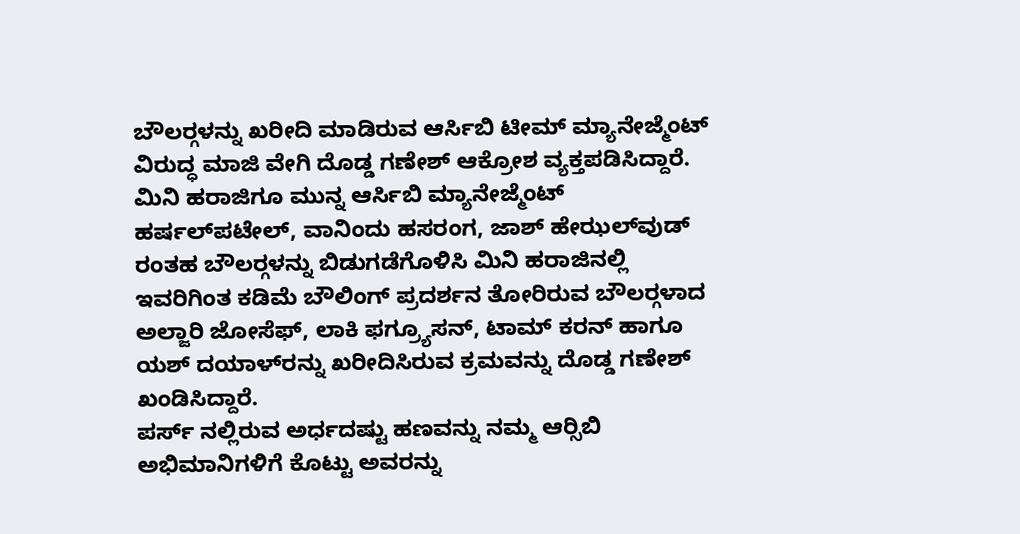ಬೌಲರ್‍ಗಳನ್ನು ಖರೀದಿ ಮಾಡಿರುವ ಆರ್ಸಿಬಿ ಟೀಮ್ ಮ್ಯಾನೇಜ್ಮೆಂಟ್ ವಿರುದ್ಧ ಮಾಜಿ ವೇಗಿ ದೊಡ್ಡ ಗಣೇಶ್ ಆಕ್ರೋಶ ವ್ಯಕ್ತಪಡಿಸಿದ್ದಾರೆ.
ಮಿನಿ ಹರಾಜಿಗೂ ಮುನ್ನ ಆರ್ಸಿಬಿ ಮ್ಯಾನೇಜ್ಮೆಂಟ್ ಹರ್ಷಲ್‍ಪಟೇಲ್, ವಾನಿಂದು ಹಸರಂಗ, ಜಾಶ್ ಹೇಝಲ್‍ವುಡ್ ರಂತಹ ಬೌಲರ್‍ಗಳನ್ನು ಬಿಡುಗಡೆಗೊಳಿಸಿ ಮಿನಿ ಹರಾಜಿನಲ್ಲಿ ಇವರಿಗಿಂತ ಕಡಿಮೆ ಬೌಲಿಂಗ್ ಪ್ರದರ್ಶನ ತೋರಿರುವ ಬೌಲರ್‍ಗಳಾದ ಅಲ್ಜಾರಿ ಜೋಸೆಫ್, ಲಾಕಿ ಫಗ್ರ್ಯೂಸನ್, ಟಾಮ್ ಕರನ್ ಹಾಗೂ ಯಶ್ ದಯಾಳ್‍ರನ್ನು ಖರೀದಿಸಿರುವ ಕ್ರಮವನ್ನು ದೊಡ್ಡ ಗಣೇಶ್ ಖಂಡಿಸಿದ್ದಾರೆ.
ಪರ್ಸ್ ನಲ್ಲಿರುವ ಅರ್ಧದಷ್ಟು ಹಣವನ್ನು ನಮ್ಮ ಆರ್‍ಸಿಬಿ ಅಭಿಮಾನಿಗಳಿಗೆ ಕೊಟ್ಟು ಅವರನ್ನು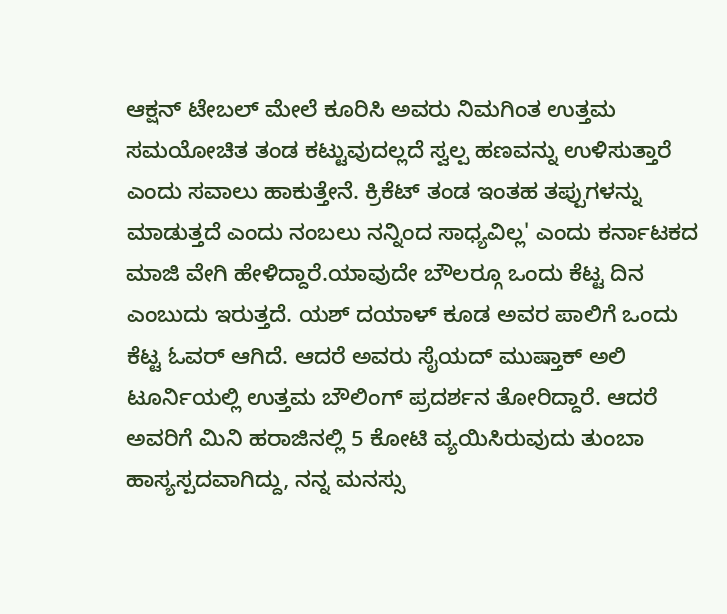ಆಕ್ಷನ್ ಟೇಬಲ್ ಮೇಲೆ ಕೂರಿಸಿ ಅವರು ನಿಮಗಿಂತ ಉತ್ತಮ ಸಮಯೋಚಿತ ತಂಡ ಕಟ್ಟುವುದಲ್ಲದೆ ಸ್ವಲ್ಪ ಹಣವನ್ನು ಉಳಿಸುತ್ತಾರೆ ಎಂದು ಸವಾಲು ಹಾಕುತ್ತೇನೆ. ಕ್ರಿಕೆಟ್ ತಂಡ ಇಂತಹ ತಪ್ಪುಗಳನ್ನು ಮಾಡುತ್ತದೆ ಎಂದು ನಂಬಲು ನನ್ನಿಂದ ಸಾಧ್ಯವಿಲ್ಲ' ಎಂದು ಕರ್ನಾಟಕದ ಮಾಜಿ ವೇಗಿ ಹೇಳಿದ್ದಾರೆ.ಯಾವುದೇ ಬೌಲರ್‍ಗೂ ಒಂದು ಕೆಟ್ಟ ದಿನ ಎಂಬುದು ಇರುತ್ತದೆ. ಯಶ್ ದಯಾಳ್ ಕೂಡ ಅವರ ಪಾಲಿಗೆ ಒಂದು ಕೆಟ್ಟ ಓವರ್ ಆಗಿದೆ. ಆದರೆ ಅವರು ಸೈಯದ್ ಮುಷ್ತಾಕ್ ಅಲಿ ಟೂರ್ನಿಯಲ್ಲಿ ಉತ್ತಮ ಬೌಲಿಂಗ್ ಪ್ರದರ್ಶನ ತೋರಿದ್ದಾರೆ. ಆದರೆ ಅವರಿಗೆ ಮಿನಿ ಹರಾಜಿನಲ್ಲಿ 5 ಕೋಟಿ ವ್ಯಯಿಸಿರುವುದು ತುಂಬಾ ಹಾಸ್ಯಸ್ಪದವಾಗಿದ್ದು, ನನ್ನ ಮನಸ್ಸು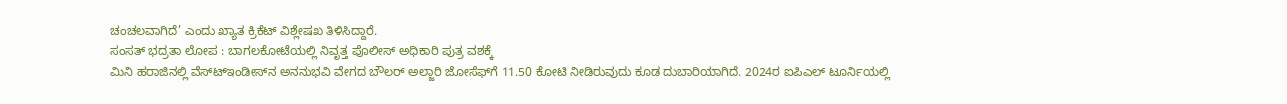ಚಂಚಲವಾಗಿದೆ’ ಎಂದು ಖ್ಯಾತ ಕ್ರಿಕೆಟ್ ವಿಶ್ಲೇಷಖ ತಿಳಿಸಿದ್ದಾರೆ.
ಸಂಸತ್ ಭದ್ರತಾ ಲೋಪ : ಬಾಗಲಕೋಟೆಯಲ್ಲಿ ನಿವೃತ್ತ ಪೊಲೀಸ್ ಅಧಿಕಾರಿ ಪುತ್ರ ವಶಕ್ಕೆ
ಮಿನಿ ಹರಾಜಿನಲ್ಲಿ ವೆಸ್ಟ್‍ಇಂಡೀಸ್‍ನ ಅನನುಭವಿ ವೇಗದ ಬೌಲರ್ ಅಲ್ಜಾರಿ ಜೋಸೆಫ್‍ಗೆ 11.50 ಕೋಟಿ ನೀಡಿರುವುದು ಕೂಡ ದುಬಾರಿಯಾಗಿದೆ. 2024ರ ಐಪಿಎಲ್ ಟೂರ್ನಿಯಲ್ಲಿ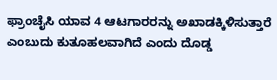ಫ್ರಾಂಚೈಸಿ ಯಾವ 4 ಆಟಗಾರರನ್ನು ಅಖಾಡಕ್ಕಿಳಿಸುತ್ತಾರೆ ಎಂಬುದು ಕುತೂಹಲವಾಗಿದೆ ಎಂದು ದೊಡ್ಡ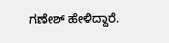ಗಣೇಶ್ ಹೇಳಿದ್ದಾರೆ.